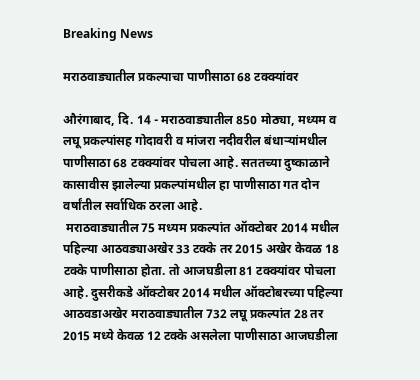Breaking News

मराठवाड्यातील प्रकल्पाचा पाणीसाठा 68 टक्क्यांवर

औरंगाबाद, दि. 14 - मराठवाड्यातील 850 मोठ्या, मध्यम व लघू प्रकल्पांसह गोदावरी व मांजरा नदीवरील बंधार्‍यांमधील पाणीसाठा 68 टक्क्यांवर पोचला आहे. सततच्या दुष्काळाने कासावीस झालेल्या प्रकल्पांमधील हा पाणीसाठा गत दोन वर्षांतील सर्वाधिक ठरला आहे.
 मराठवाड्यातील 75 मध्यम प्रकल्पांत ऑक्टोबर 2014 मधील पहिल्या आठवड्याअखेर 33 टक्के तर 2015 अखेर केवळ 18 टक्के पाणीसाठा होता. तो आजघडीला 81 टक्क्यांवर पोचला आहे. दुसरीकडे ऑक्टोबर 2014 मधील ऑक्टोबरच्या पहिल्या आठवडाअखेर मराठवाड्यातील 732 लघू प्रकल्पांत 28 तर 2015 मध्ये केवळ 12 टक्के असलेला पाणीसाठा आजघडीला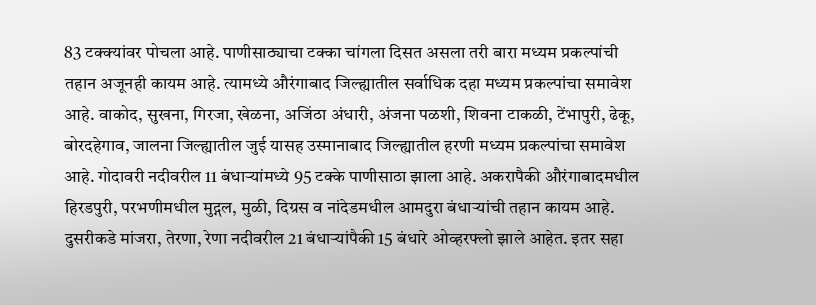83 टक्क्यांवर पोचला आहे. पाणीसाठ्याचा टक्का चांगला दिसत असला तरी बारा मध्यम प्रकल्पांची तहान अजूनही कायम आहे. त्यामध्ये औरंगाबाद जिल्ह्यातील सर्वाधिक दहा मध्यम प्रकल्पांचा समावेश आहे. वाकोद, सुखना, गिरजा, खेळना, अजिंठा अंधारी, अंजना पळशी, शिवना टाकळी, टेंभापुरी, ढेकू, बोरदहेगाव, जालना जिल्ह्यातील जुई यासह उस्मानाबाद जिल्ह्यातील हरणी मध्यम प्रकल्पांचा समावेश आहे. गोदावरी नदीवरील 11 बंधार्‍यांमध्ये 95 टक्के पाणीसाठा झाला आहे. अकरापैकी औरंगाबादमधील हिरडपुरी, परभणीमधील मुद्गल, मुळी, दिग्रस व नांदेडमधील आमदुरा बंधार्‍यांची तहान कायम आहे. दुसरीकडे मांजरा, तेरणा, रेणा नदीवरील 21 बंधार्‍यांपैकी 15 बंधारे ओव्हरफ्लो झाले आहेत. इतर सहा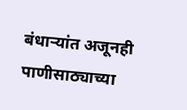बंधार्‍यांत अजूनही पाणीसाठ्याच्या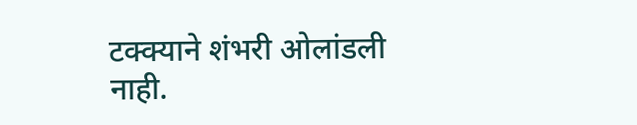टक्क्याने शंभरी ओलांडली नाही.